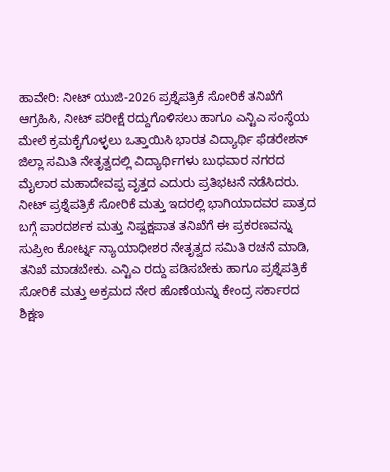ಹಾವೇರಿ: ನೀಟ್ ಯುಜಿ-2026 ಪ್ರಶ್ನೆಪತ್ರಿಕೆ ಸೋರಿಕೆ ತನಿಖೆಗೆ ಆಗ್ರಹಿಸಿ, ನೀಟ್ ಪರೀಕ್ಷೆ ರದ್ದುಗೊಳಿಸಲು ಹಾಗೂ ಎನ್ಟಿಎ ಸಂಸ್ಥೆಯ ಮೇಲೆ ಕ್ರಮಕೈಗೊಳ್ಳಲು ಒತ್ತಾಯಿಸಿ ಭಾರತ ವಿದ್ಯಾರ್ಥಿ ಫೆಡರೇಶನ್ ಜಿಲ್ಲಾ ಸಮಿತಿ ನೇತೃತ್ವದಲ್ಲಿ ವಿದ್ಯಾರ್ಥಿಗಳು ಬುಧವಾರ ನಗರದ ಮೈಲಾರ ಮಹಾದೇವಪ್ಪ ವೃತ್ತದ ಎದುರು ಪ್ರತಿಭಟನೆ ನಡೆಸಿದರು.
ನೀಟ್ ಪ್ರಶ್ನೆಪತ್ರಿಕೆ ಸೋರಿಕೆ ಮತ್ತು ಇದರಲ್ಲಿ ಭಾಗಿಯಾದವರ ಪಾತ್ರದ ಬಗ್ಗೆ ಪಾರದರ್ಶಕ ಮತ್ತು ನಿಷ್ಪಕ್ಷಪಾತ ತನಿಖೆಗೆ ಈ ಪ್ರಕರಣವನ್ನು ಸುಪ್ರೀಂ ಕೋರ್ಟ್ನ ನ್ಯಾಯಾಧೀಶರ ನೇತೃತ್ವದ ಸಮಿತಿ ರಚನೆ ಮಾಡಿ, ತನಿಖೆ ಮಾಡಬೇಕು. ಎನ್ಟಿಎ ರದ್ದು ಪಡಿಸಬೇಕು ಹಾಗೂ ಪ್ರಶ್ನೆಪತ್ರಿಕೆ ಸೋರಿಕೆ ಮತ್ತು ಅಕ್ರಮದ ನೇರ ಹೊಣೆಯನ್ನು ಕೇಂದ್ರ ಸರ್ಕಾರದ ಶಿಕ್ಷಣ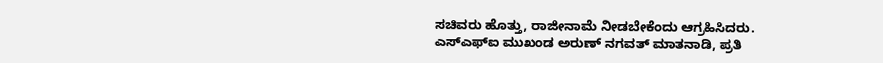ಸಚಿವರು ಹೊತ್ತು, ರಾಜೀನಾಮೆ ನೀಡಬೇಕೆಂದು ಆಗ್ರಹಿಸಿದರು.
ಎಸ್ಎಫ್ಐ ಮುಖಂಡ ಅರುಣ್ ನಗವತ್ ಮಾತನಾಡಿ, ಪ್ರತಿ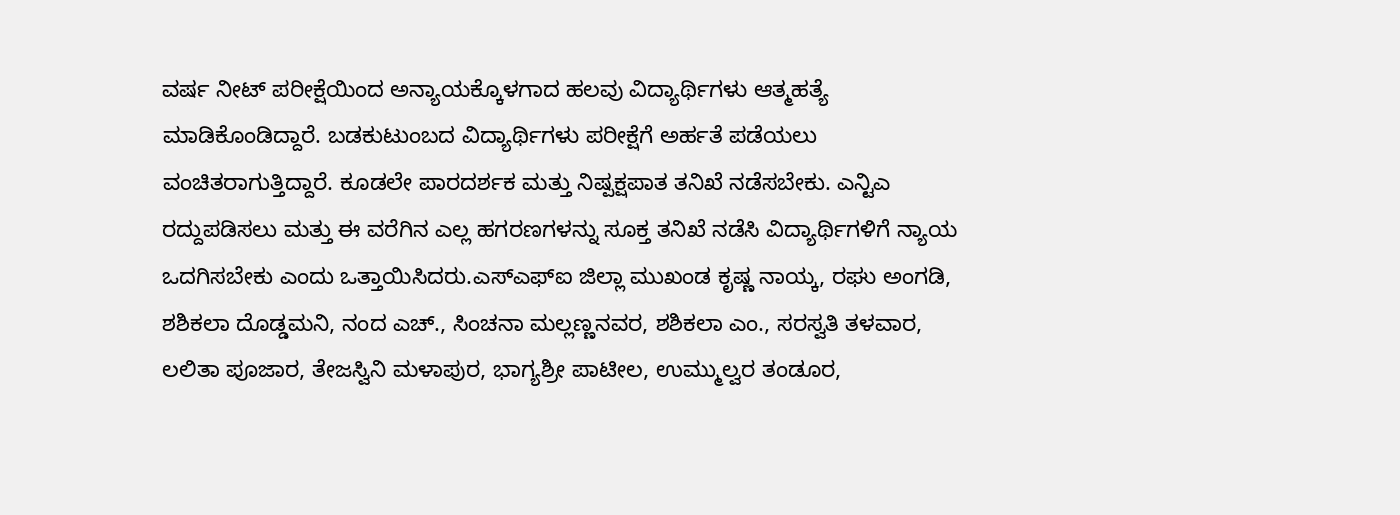ವರ್ಷ ನೀಟ್ ಪರೀಕ್ಷೆಯಿಂದ ಅನ್ಯಾಯಕ್ಕೊಳಗಾದ ಹಲವು ವಿದ್ಯಾರ್ಥಿಗಳು ಆತ್ಮಹತ್ಯೆ ಮಾಡಿಕೊಂಡಿದ್ದಾರೆ. ಬಡಕುಟುಂಬದ ವಿದ್ಯಾರ್ಥಿಗಳು ಪರೀಕ್ಷೆಗೆ ಅರ್ಹತೆ ಪಡೆಯಲು ವಂಚಿತರಾಗುತ್ತಿದ್ದಾರೆ. ಕೂಡಲೇ ಪಾರದರ್ಶಕ ಮತ್ತು ನಿಷ್ಪಕ್ಷಪಾತ ತನಿಖೆ ನಡೆಸಬೇಕು. ಎನ್ಟಿಎ ರದ್ದುಪಡಿಸಲು ಮತ್ತು ಈ ವರೆಗಿನ ಎಲ್ಲ ಹಗರಣಗಳನ್ನು ಸೂಕ್ತ ತನಿಖೆ ನಡೆಸಿ ವಿದ್ಯಾರ್ಥಿಗಳಿಗೆ ನ್ಯಾಯ ಒದಗಿಸಬೇಕು ಎಂದು ಒತ್ತಾಯಿಸಿದರು.ಎಸ್ಎಫ್ಐ ಜಿಲ್ಲಾ ಮುಖಂಡ ಕೃಷ್ಣ ನಾಯ್ಕ, ರಘು ಅಂಗಡಿ, ಶಶಿಕಲಾ ದೊಡ್ಡಮನಿ, ನಂದ ಎಚ್., ಸಿಂಚನಾ ಮಲ್ಲಣ್ಣನವರ, ಶಶಿಕಲಾ ಎಂ., ಸರಸ್ವತಿ ತಳವಾರ, ಲಲಿತಾ ಪೂಜಾರ, ತೇಜಸ್ವಿನಿ ಮಳಾಪುರ, ಭಾಗ್ಯಶ್ರೀ ಪಾಟೀಲ, ಉಮ್ಮುಲ್ವರ ತಂಡೂರ,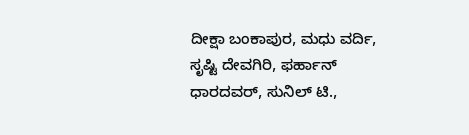ದೀಕ್ಷಾ ಬಂಕಾಪುರ, ಮಧು ವರ್ದಿ, ಸೃಷ್ಟಿ ದೇವಗಿರಿ, ಫರ್ಹಾನ್ ಧಾರದವರ್, ಸುನಿಲ್ ಟಿ.,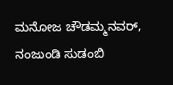ಮನೋಜ ಚೌಡಮ್ಮನವರ್, ನಂಜುಂಡಿ ಸುಡಂಬಿ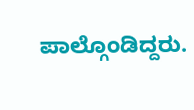ಪಾಲ್ಗೊಂಡಿದ್ದರು.